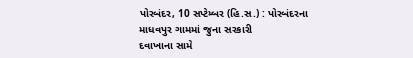પોરબંદર, 10 સપ્ટેમ્બર (હિ.સ.) : પોરબંદરના
માધવપુર ગામમાં જુના સરકારી
દવાખાના સામે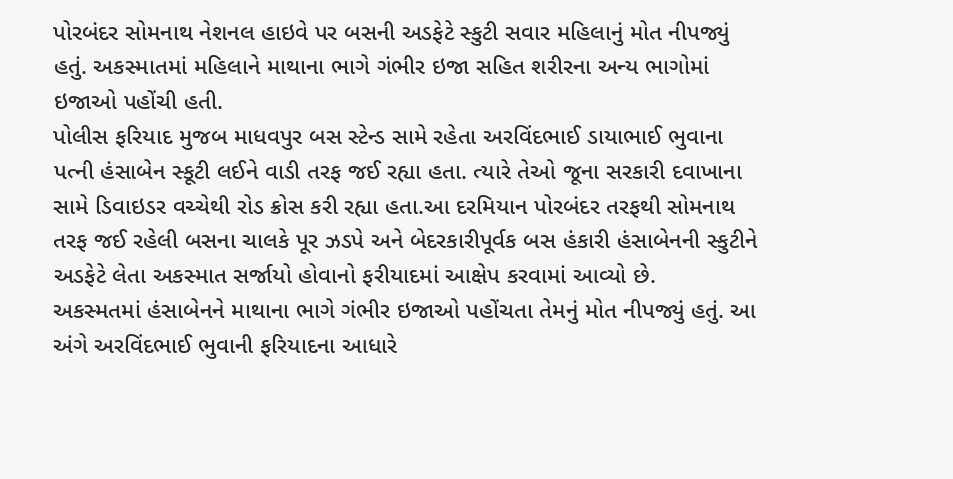પોરબંદર સોમનાથ નેશનલ હાઇવે પર બસની અડફેટે સ્કુટી સવાર મહિલાનું મોત નીપજ્યું હતું. અકસ્માતમાં મહિલાને માથાના ભાગે ગંભીર ઇજા સહિત શરીરના અન્ય ભાગોમાં ઇજાઓ પહોંચી હતી.
પોલીસ ફરિયાદ મુજબ માધવપુર બસ સ્ટેન્ડ સામે રહેતા અરવિંદભાઈ ડાયાભાઈ ભુવાના પત્ની હંસાબેન સ્કૂટી લઈને વાડી તરફ જઈ રહ્યા હતા. ત્યારે તેઓ જૂના સરકારી દવાખાના સામે ડિવાઇડર વચ્ચેથી રોડ ક્રોસ કરી રહ્યા હતા.આ દરમિયાન પોરબંદર તરફથી સોમનાથ તરફ જઈ રહેલી બસના ચાલકે પૂર ઝડપે અને બેદરકારીપૂર્વક બસ હંકારી હંસાબેનની સ્કુટીને અડફેટે લેતા અકસ્માત સર્જાયો હોવાનો ફરીયાદમાં આક્ષેપ કરવામાં આવ્યો છે.
અકસ્મતમાં હંસાબેનને માથાના ભાગે ગંભીર ઇજાઓ પહોંચતા તેમનું મોત નીપજ્યું હતું. આ અંગે અરવિંદભાઈ ભુવાની ફરિયાદના આધારે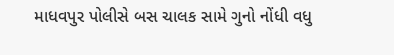માધવપુર પોલીસે બસ ચાલક સામે ગુનો નોંધી વધુ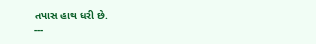તપાસ હાથ ધરી છે.
---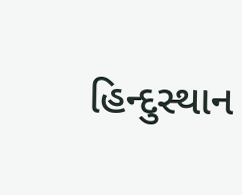હિન્દુસ્થાન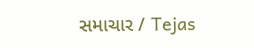સમાચાર / Tejas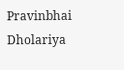Pravinbhai Dholariya